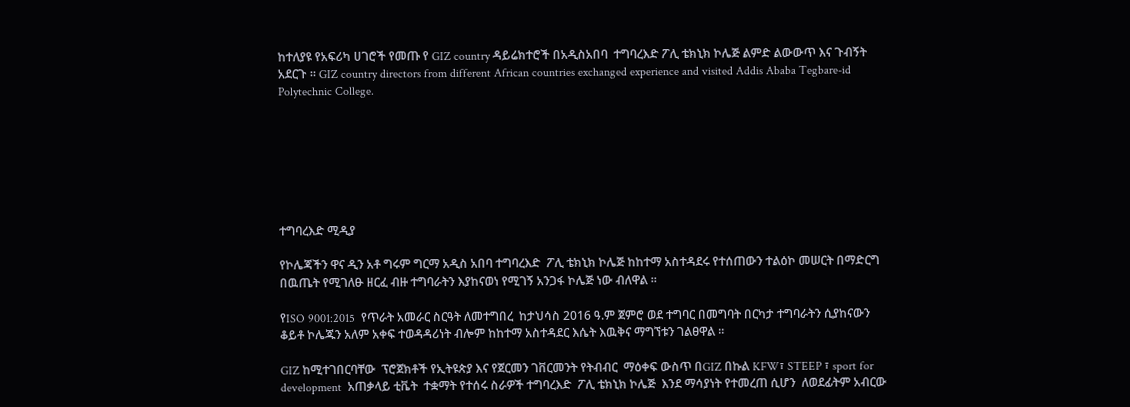ከተለያዩ የአፍሪካ ሀገሮች የመጡ የ GIZ country ዳይሬክተሮች በአዲስአበባ  ተግባረእድ ፖሊ ቴክኒክ ኮሌጅ ልምድ ልውውጥ እና ጉብኝት አደርጉ ። GIZ country directors from different African countries exchanged experience and visited Addis Ababa Tegbare-id Polytechnic College.







ተግባረእድ ሚዲያ

የኮሌጃችን ዋና ዲን አቶ ግሩም ግርማ አዲስ አበባ ተግባረእድ  ፖሊ ቴክኒክ ኮሌጅ ከከተማ አስተዳደሩ የተሰጠውን ተልዕኮ መሠርት በማድርግ  በዉጤት የሚገለፁ ዘርፈ ብዙ ተግባራትን እያከናወነ የሚገኝ አንጋፋ ኮሌጅ ነው ብለዋል ።

የISO 9001:2015  የጥራት አመራር ስርዓት ለመተግበረ  ከታህሳስ 2016 ዓ.ም ጀምሮ ወደ ተግባር በመግባት በርካታ ተግባራትን ሲያከናውን ቆይቶ ኮሌጁን አለም አቀፍ ተወዳዳሪነት ብሎም ከከተማ አስተዳደር እሴት እዉቅና ማግኘቱን ገልፀዋል ።

GIZ ከሚተገበርባቸው  ፕሮጀክቶች የኢትዩጵያ እና የጀርመን ገቨርመንት የትብብር  ማዕቀፍ ውስጥ በGIZ በኩል KFW፣ STEEP ፣ sport for development  አጠቃላይ ቲቬት  ተቋማት የተሰሩ ስራዎች ተግባረእድ  ፖሊ ቴክኒክ ኮሌጅ  እንደ ማሳያነት የተመረጠ ሲሆን  ለወደፊትም አብርው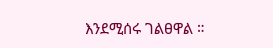እንደሚሰሩ ገልፀዋል ።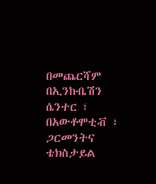በመጨርሻም  በኢንኩቤሽን ሴንተር ፣ በአውቶሞቲቭ ፣ ጋርመንትና ቴክስታይል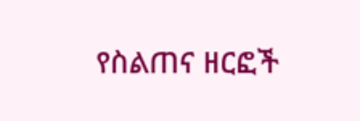የስልጠና ዘርፎች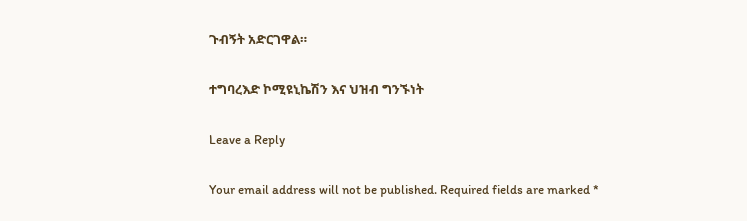ጉብኝት አድርገዋል።

ተግባረእድ ኮሚዩኒኬሽን እና ህዝብ ግንኙነት

Leave a Reply

Your email address will not be published. Required fields are marked *